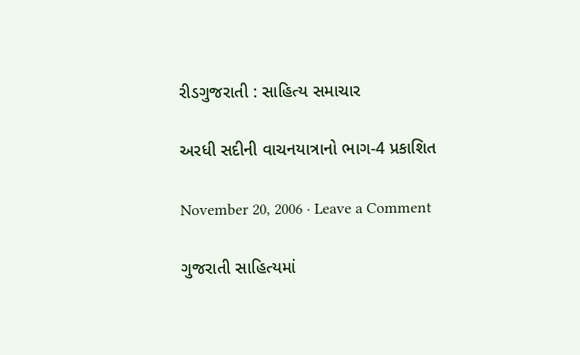રીડગુજરાતી : સાહિત્ય સમાચાર

અરધી સદીની વાચનયાત્રાનો ભાગ-4 પ્રકાશિત

November 20, 2006 · Leave a Comment

ગુજરાતી સાહિત્યમાં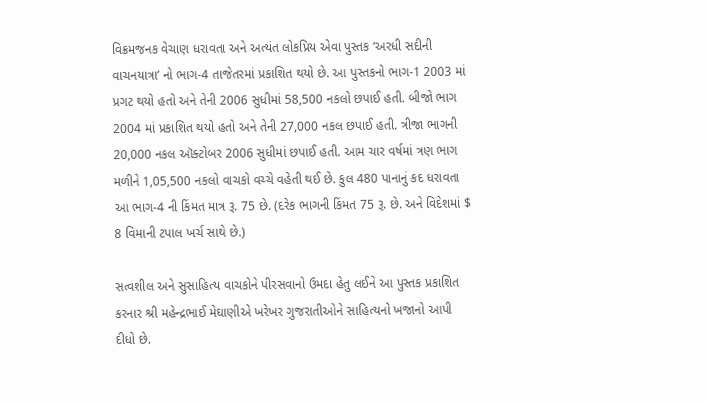વિક્રમજનક વેચાણ ધરાવતા અને અત્યંત લોકપ્રિય એવા પુસ્તક ‘અરધી સદીની વાચનયાત્રા’ નો ભાગ-4 તાજેતરમાં પ્રકાશિત થયો છે. આ પુસ્તકનો ભાગ-1 2003 માં પ્રગટ થયો હતો અને તેની 2006 સુધીમાં 58,500 નકલો છપાઈ હતી. બીજો ભાગ 2004 માં પ્રકાશિત થયો હતો અને તેની 27,000 નકલ છપાઈ હતી. ત્રીજા ભાગની 20,000 નકલ ઑક્ટોબર 2006 સુધીમાં છપાઈ હતી. આમ ચાર વર્ષમાં ત્રણ ભાગ મળીને 1,05,500 નકલો વાચકો વચ્ચે વહેતી થઈ છે. કુલ 480 પાનાનું કદ ધરાવતા આ ભાગ-4 ની કિંમત માત્ર રૂ. 75 છે. (દરેક ભાગની કિંમત 75 રૂ. છે. અને વિદેશમાં $ 8 વિમાની ટપાલ ખર્ચ સાથે છે.)

સત્વશીલ અને સુસાહિત્ય વાચકોને પીરસવાનો ઉમદા હેતુ લઈને આ પુસ્તક પ્રકાશિત કરનાર શ્રી મહેન્દ્રભાઈ મેઘાણીએ ખરેખર ગુજરાતીઓને સાહિત્યનો ખજાનો આપી દીધો છે.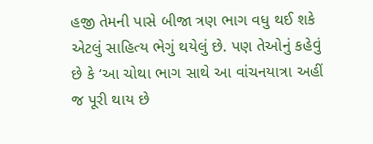હજી તેમની પાસે બીજા ત્રણ ભાગ વધુ થઈ શકે એટલું સાહિત્ય ભેગું થયેલું છે. પણ તેઓનું કહેવું છે કે ‘આ ચોથા ભાગ સાથે આ વાંચનયાત્રા અહીં જ પૂરી થાય છે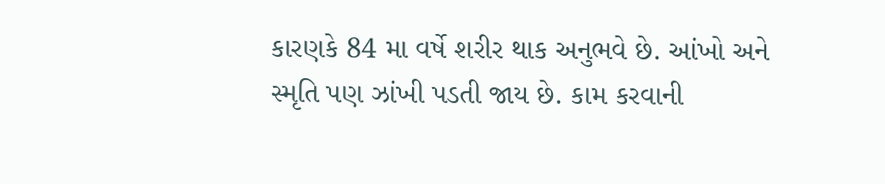કારણકે 84 મા વર્ષે શરીર થાક અનુભવે છે. આંખો અને સ્મૃતિ પણ ઝાંખી પડતી જાય છે. કામ કરવાની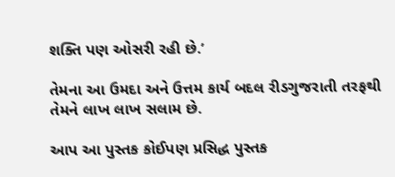શક્તિ પણ ઓસરી રહી છે.’

તેમના આ ઉમદા અને ઉત્તમ કાર્ય બદલ રીડગુજરાતી તરફથી તેમને લાખ લાખ સલામ છે.

આપ આ પુસ્તક કોઈપણ પ્રસિદ્ધ પુસ્તક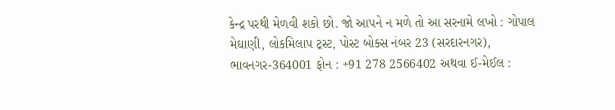કેન્દ્ર પરથી મેળવી શકો છો. જો આપને ન મળે તો આ સરનામે લખો : ગોપાલ મેઘાણી, લોકમિલાપ ટ્રસ્ટ, પોસ્ટ બોક્સ નંબર 23 (સરદારનગર), ભાવનગર-364001 ફોન : +91 278 2566402 અથવા ઈ-મેઈલ :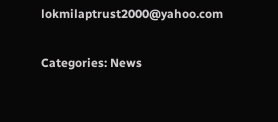lokmilaptrust2000@yahoo.com

Categories: News